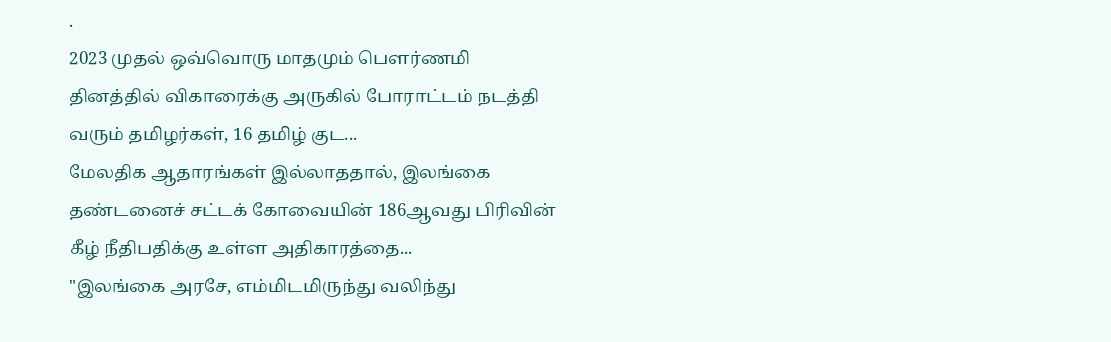.
2023 முதல் ஒவ்வொரு மாதமும் பௌர்ணமி தினத்தில் விகாரைக்கு அருகில் போராட்டம் நடத்தி வரும் தமிழர்கள், 16 தமிழ் குட...
மேலதிக ஆதாரங்கள் இல்லாததால், இலங்கை தண்டனைச் சட்டக் கோவையின் 186ஆவது பிரிவின் கீழ் நீதிபதிக்கு உள்ள அதிகாரத்தை...
"இலங்கை அரசே, எம்மிடமிருந்து வலிந்து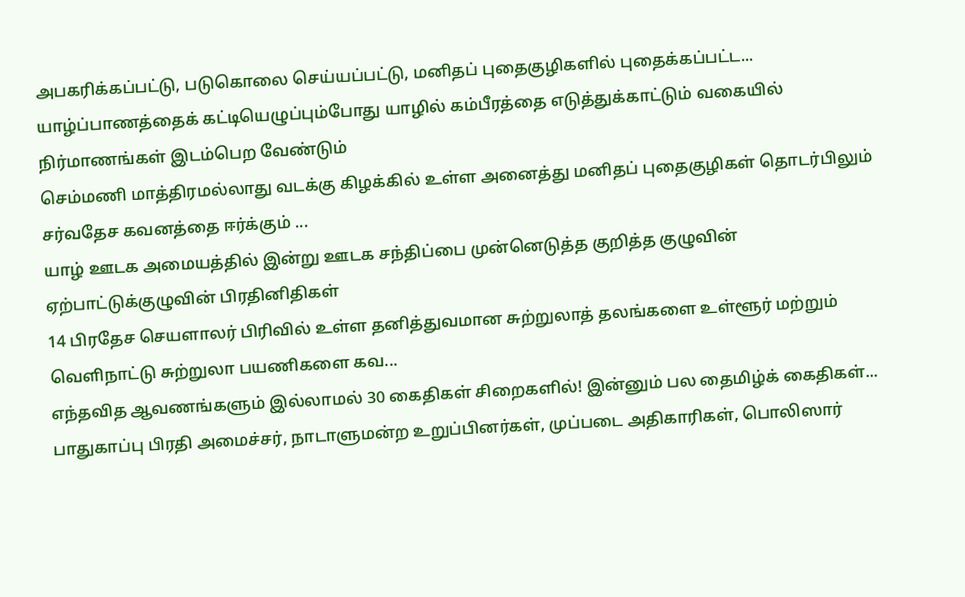அபகரிக்கப்பட்டு, படுகொலை செய்யப்பட்டு, மனிதப் புதைகுழிகளில் புதைக்கப்பட்ட...
யாழ்ப்பாணத்தைக் கட்டியெழுப்பும்போது யாழில் கம்பீரத்தை எடுத்துக்காட்டும் வகையில் நிர்மாணங்கள் இடம்பெற வேண்டும்
செம்மணி மாத்திரமல்லாது வடக்கு கிழக்கில் உள்ள அனைத்து மனிதப் புதைகுழிகள் தொடர்பிலும் சர்வதேச கவனத்தை ஈர்க்கும் ...
யாழ் ஊடக அமையத்தில் இன்று ஊடக சந்திப்பை முன்னெடுத்த குறித்த குழுவின் ஏற்பாட்டுக்குழுவின் பிரதினிதிகள்
14 பிரதேச செயளாலர் பிரிவில் உள்ள தனித்துவமான சுற்றுலாத் தலங்களை உள்ளூர் மற்றும் வெளிநாட்டு சுற்றுலா பயணிகளை கவ...
எந்தவித ஆவணங்களும் இல்லாமல் 30 கைதிகள் சிறைகளில்! இன்னும் பல தைமிழ்க் கைதிகள்...
பாதுகாப்பு பிரதி அமைச்சர், நாடாளுமன்ற உறுப்பினர்கள், முப்படை அதிகாரிகள், பொலிஸார்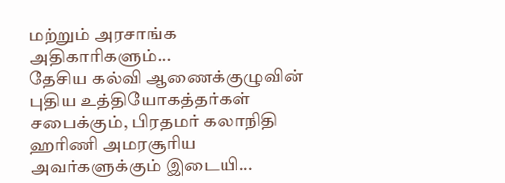மற்றும் அரசாங்க அதிகாரிகளும்...
தேசிய கல்வி ஆணைக்குழுவின் புதிய உத்தியோகத்தர்கள் சபைக்கும், பிரதமர் கலாநிதி ஹரிணி அமரசூரிய அவர்களுக்கும் இடையி...